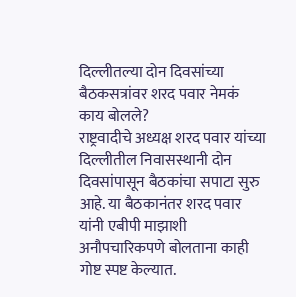दिल्लीतल्या दोन दिवसांच्या बैठकसत्रांवर शरद पवार नेमकं काय बोलले?
राष्ट्रवादीचे अध्यक्ष शरद पवार यांच्या दिल्लीतील निवासस्थानी दोन दिवसांपासून बैठकांचा सपाटा सुरु आहे. या बैठकानंतर शरद पवार यांनी एबीपी माझाशी अनौपचारिकपणे बोलताना काही गोष्ट स्पष्ट केल्यात.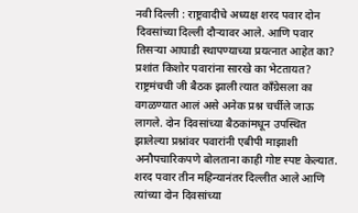नवी दिल्ली : राष्ट्रवादीचे अध्यक्ष शरद पवार दोन दिवसांच्या दिल्ली दौऱ्यावर आले. आणि पवार तिसऱ्या आघाडी स्थापण्याच्या प्रयत्नात आहेत का? प्रशांत किशोर पवारांना सारखे का भेटतायत? राष्ट्रमंचची जी बैठक झाली त्यात काँग्रेसला का वगळण्यात आलं असे अनेक प्रश्न चर्चीले जाऊ लागले. दोन दिवसांच्या बैठकांमधून उपस्थित झालेल्या प्रश्नांवर पवारांनी एबीपी माझाशी अनौपचारिकपणे बोलताना काही गोष्ट स्पष्ट केल्यात.
शरद पवार तीन महिन्यानंतर दिल्लीत आले आणि त्यांच्या दोन दिवसांच्या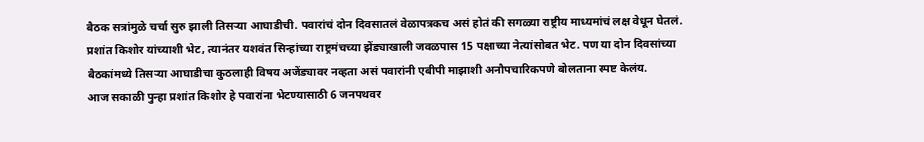बैठक सत्रांमुळे चर्चा सुरु झाली तिसऱ्या आघाडीची. पवारांचं दोन दिवसातलं वेळापत्रकच असं होतं की सगळ्या राष्ट्रीय माध्यमांचं लक्ष वेधून घेतलं. प्रशांत किशोर यांच्याशी भेट, त्यानंतर यशवंत सिन्हांच्या राष्ट्रमंचच्या झेंड्याखाली जवळपास 15 पक्षाच्या नेत्यांसोबत भेट. पण या दोन दिवसांच्या बैठकांमध्ये तिसऱ्या आघाडीचा कुठलाही विषय अजेंड्यावर नव्हता असं पवारांनी एबीपी माझाशी अनौपचारिकपणे बोलताना स्पष्ट केलंय.
आज सकाळी पुन्हा प्रशांत किशोर हे पवारांना भेटण्यासाठी 6 जनपथवर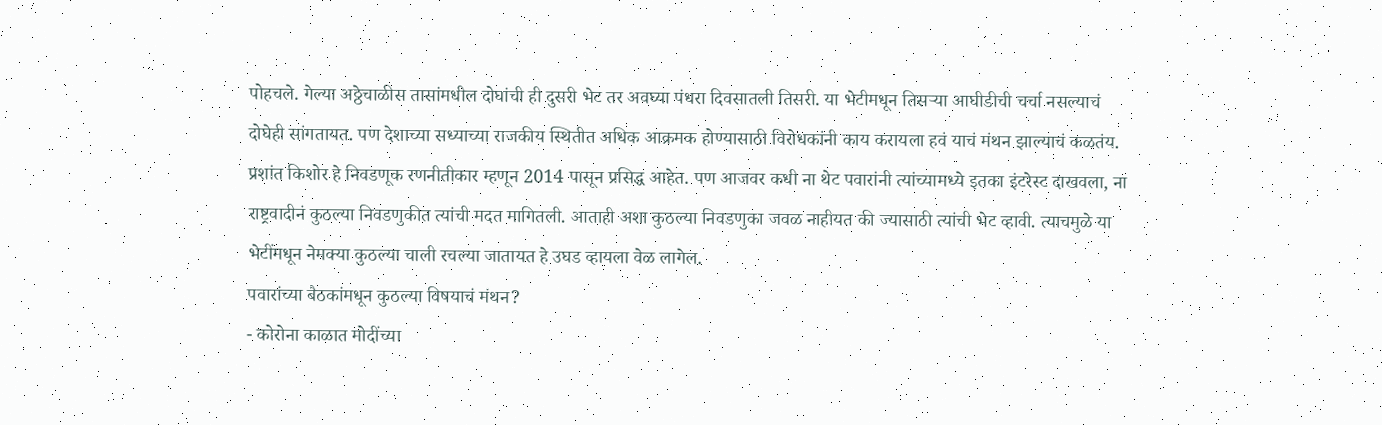पोहचले. गेल्या अठ्ठेचाळीस तासांमधील दोघांची ही दुसरी भेट तर अवघ्या पंधरा दिवसातली तिसरी. या भेटीमधून तिसऱ्या आघीडीची चर्चा नसल्याचं दोघेही सांगतायत. पण देशाच्या सध्याच्या राजकीय स्थितीत अधिक आक्रमक होण्यासाठी विरोधकांनी काय करायला हवं याचं मंथन झाल्याचं कळतंय.
प्रशांत किशोर हे निवडणूक रणनीतीकार म्हणून 2014 पासून प्रसिद्ध आहेत. पण आजवर कधी ना थेट पवारांनी त्यांच्यामध्ये इतका इंटरेस्ट दाखवला, ना राष्ट्रवादीनं कुठल्या निवडणुकीत त्यांची मदत मागितली. आताही अशा कुठल्या निवडणुका जवळ नाहीयत की ज्यासाठी त्यांची भेट व्हावी. त्याचमुळे या भेटींमधून नेमक्या कुठल्या चाली रचल्या जातायत हे उघड व्हायला वेळ लागेल.
पवारांच्या बैठकांमधून कुठल्या विषयाचं मंथन?
- कोरोना काळात मोदींच्या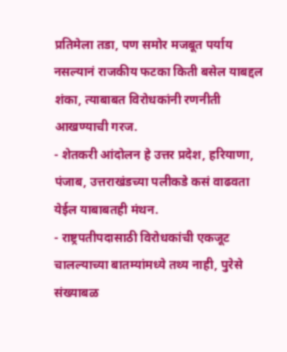प्रतिमेला तडा, पण समोर मजबूत पर्याय नसल्यानं राजकीय फटका किती बसेल याबद्दल शंका, त्याबाबत विरोधकांनी रणनीती आखण्याची गरज.
- शेतकरी आंदोलन हे उत्तर प्रदेश, हरियाणा, पंजाब, उत्तराखंडच्या पलीकडे कसं वाढवता येईल याबाबतही मंथन.
- राष्ट्रपतीपदासाठी विरोधकांची एकजूट चालल्याच्या बातम्यांमध्ये तथ्य नाही, पुरेसे संख्याबळ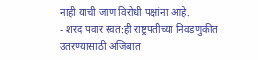नाही याची जाण विरोधी पक्षांना आहे.
- शरद पवार स्वत:ही राष्ट्रपतीच्या निवडणुकीत उतरण्यासाठी अजिबात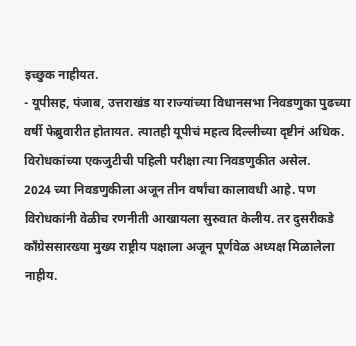इच्छुक नाहीयत.
- यूपीसह, पंजाब, उत्तराखंड या राज्यांच्या विधानसभा निवडणुका पुढच्या वर्षी फेब्रुवारीत होतायत. त्यातही यूपीचं महत्व दिल्लीच्या दृष्टीनं अधिक. विरोधकांच्या एकजुटीची पहिली परीक्षा त्या निवडणुकीत असेल.
2024 च्या निवडणुकीला अजून तीन वर्षांचा कालावधी आहे. पण विरोधकांनी वेळीच रणनीती आखायला सुरुवात केलीय. तर दुसरीकडे काँग्रेससारख्या मुख्य राष्ट्रीय पक्षाला अजून पूर्णवेळ अध्यक्ष मिळालेला नाहीय.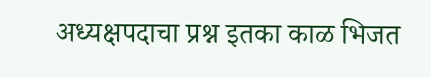अध्यक्षपदाचा प्रश्न इतका काळ भिजत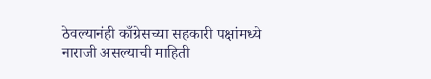ठेवल्यानंही काँग्रेसच्या सहकारी पक्षांमध्ये नाराजी असल्याची माहिती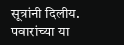सूत्रांनी दिलीय. पवारांच्या या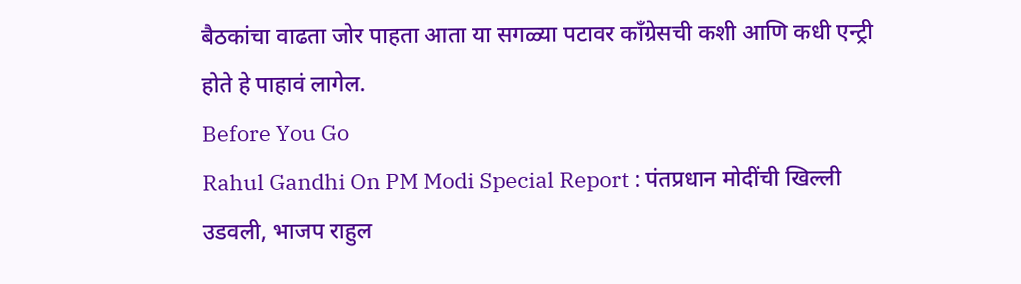बैठकांचा वाढता जोर पाहता आता या सगळ्या पटावर काँग्रेसची कशी आणि कधी एन्ट्री होते हे पाहावं लागेल.
Before You Go
Rahul Gandhi On PM Modi Special Report : पंतप्रधान मोदींची खिल्ली उडवली, भाजप राहुल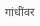गांधींवर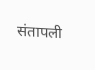संतापली